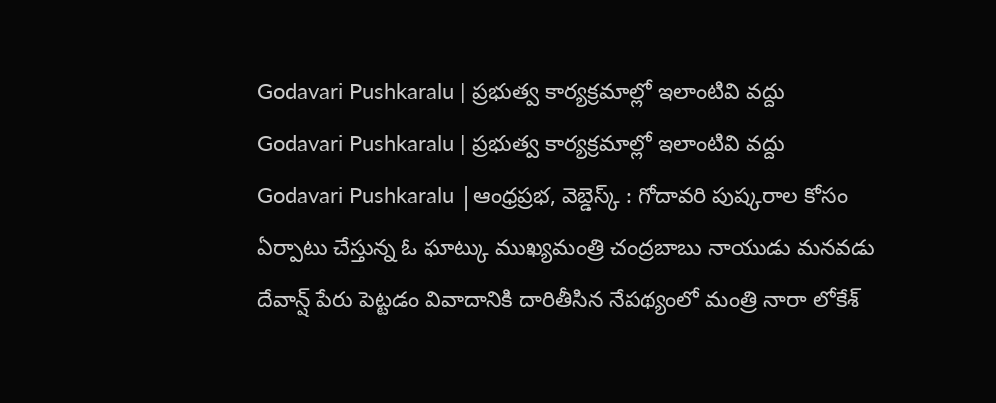Godavari Pushkaralu | ప్రభుత్వ కార్యక్రమాల్లో ఇలాంటివి వద్దు
Godavari Pushkaralu | ప్రభుత్వ కార్యక్రమాల్లో ఇలాంటివి వద్దు
Godavari Pushkaralu |ఆంధ్రప్రభ, వెబ్డెస్క్ : గోదావరి పుష్కరాల కోసం ఏర్పాటు చేస్తున్న ఓ ఘాట్కు ముఖ్యమంత్రి చంద్రబాబు నాయుడు మనవడు దేవాన్ష్ పేరు పెట్టడం వివాదానికి దారితీసిన నేపథ్యంలో మంత్రి నారా లోకేశ్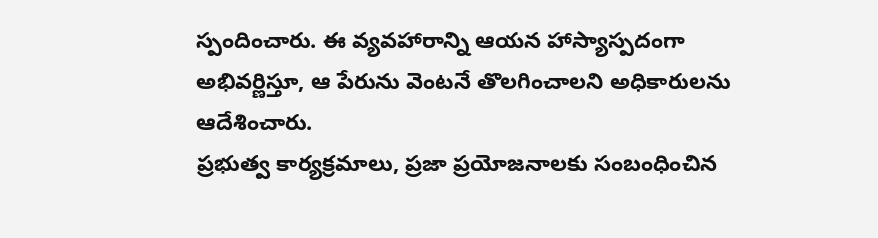స్పందించారు. ఈ వ్యవహారాన్ని ఆయన హాస్యాస్పదంగా అభివర్ణిస్తూ, ఆ పేరును వెంటనే తొలగించాలని అధికారులను ఆదేశించారు.
ప్రభుత్వ కార్యక్రమాలు, ప్రజా ప్రయోజనాలకు సంబంధించిన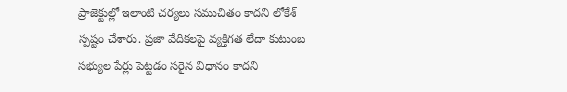ప్రాజెక్టుల్లో ఇలాంటి చర్యలు సముచితం కాదని లోకేశ్ స్పష్టం చేశారు. ప్రజా వేదికలపై వ్యక్తిగత లేదా కుటుంబ సభ్యుల పేర్లు పెట్టడం సరైన విధానం కాదని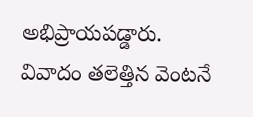అభిప్రాయపడ్డారు.
వివాదం తలెత్తిన వెంటనే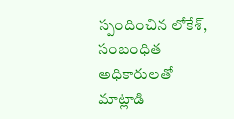స్పందించిన లోకేశ్, సంబంధిత అధికారులతో మాట్లాడి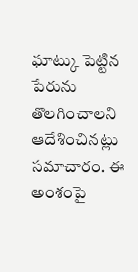ఘాట్కు పెట్టిన పేరును తొలగించాలని ఆదేశించినట్లు సమాచారం. ఈ అంశంపై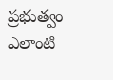ప్రభుత్వం ఎలాంటి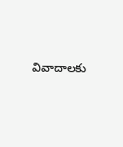వివాదాలకు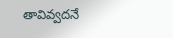తావివ్వదనే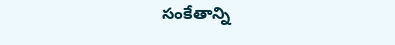సంకేతాన్ని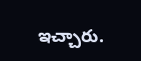ఇచ్చారు.